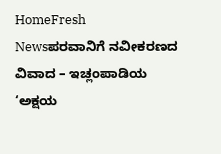HomeFresh Newsಪರವಾನಿಗೆ ನವೀಕರಣದ ವಿವಾದ – ಇಚ್ಲಂಪಾಡಿಯ ‘ಅಕ್ಷಯ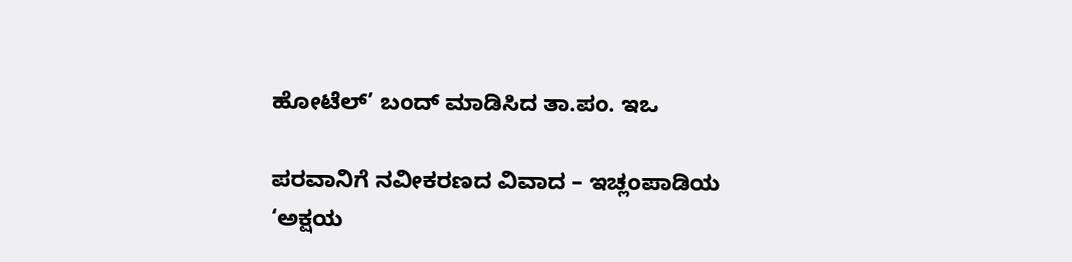ಹೋಟೆಲ್’ ಬಂದ್ ಮಾಡಿಸಿದ ತಾ.ಪಂ. ಇಒ

ಪರವಾನಿಗೆ ನವೀಕರಣದ ವಿವಾದ – ಇಚ್ಲಂಪಾಡಿಯ ‘ಅಕ್ಷಯ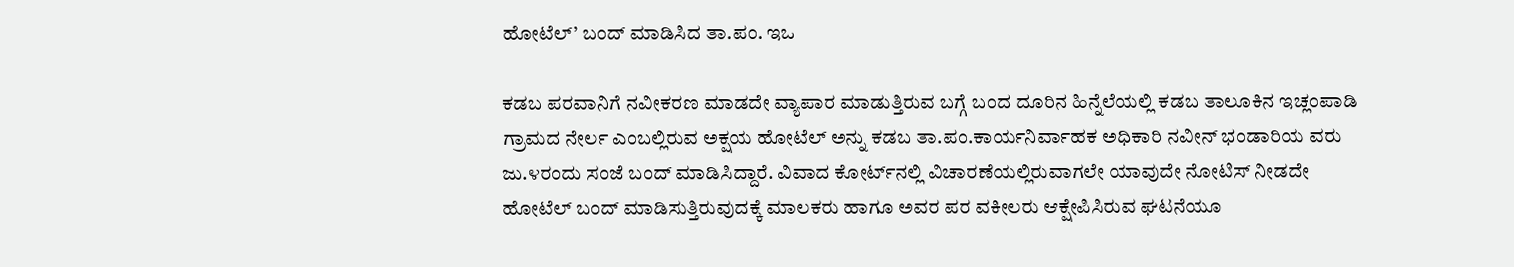ಹೋಟೆಲ್’ ಬಂದ್ ಮಾಡಿಸಿದ ತಾ.ಪಂ. ಇಒ

ಕಡಬ ಪರವಾನಿಗೆ ನವೀಕರಣ ಮಾಡದೇ ವ್ಯಾಪಾರ ಮಾಡುತ್ತಿರುವ ಬಗ್ಗೆ ಬಂದ ದೂರಿನ ಹಿನ್ನೆಲೆಯಲ್ಲಿ ಕಡಬ ತಾಲೂಕಿನ ಇಚ್ಲಂಪಾಡಿ ಗ್ರಾಮದ ನೇರ್ಲ ಎಂಬಲ್ಲಿರುವ ಅಕ್ಷಯ ಹೋಟೆಲ್ ಅನ್ನು ಕಡಬ ತಾ.ಪಂ.ಕಾರ್ಯನಿರ್ವಾಹಕ ಅಧಿಕಾರಿ ನವೀನ್ ಭಂಡಾರಿಯ ವರು ಜು.೪ರಂದು ಸಂಜೆ ಬಂದ್ ಮಾಡಿಸಿದ್ದಾರೆ. ವಿವಾದ ಕೋರ್ಟ್‌ನಲ್ಲಿ ವಿಚಾರಣೆಯಲ್ಲಿರುವಾಗಲೇ ಯಾವುದೇ ನೋಟಿಸ್ ನೀಡದೇ ಹೋಟೆಲ್ ಬಂದ್ ಮಾಡಿಸುತ್ತಿರುವುದಕ್ಕೆ ಮಾಲಕರು ಹಾಗೂ ಅವರ ಪರ ವಕೀಲರು ಆಕ್ಷೇಪಿಸಿರುವ ಘಟನೆಯೂ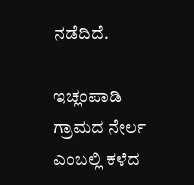ನಡೆದಿದೆ.

ಇಚ್ಲಂಪಾಡಿ ಗ್ರಾಮದ ನೇರ್ಲ ಎಂಬಲ್ಲಿ ಕಳೆದ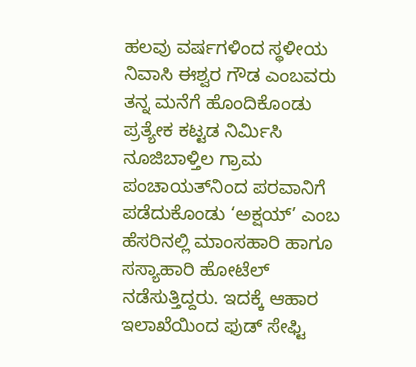ಹಲವು ವರ್ಷಗಳಿಂದ ಸ್ಥಳೀಯ ನಿವಾಸಿ ಈಶ್ವರ ಗೌಡ ಎಂಬವರು ತನ್ನ ಮನೆಗೆ ಹೊಂದಿಕೊಂಡು ಪ್ರತ್ಯೇಕ ಕಟ್ಟಡ ನಿರ್ಮಿಸಿ ನೂಜಿಬಾಳ್ತಿಲ ಗ್ರಾಮ ಪಂಚಾಯತ್‌ನಿಂದ ಪರವಾನಿಗೆ ಪಡೆದುಕೊಂಡು ‘ಅಕ್ಷಯ್’ ಎಂಬ ಹೆಸರಿನಲ್ಲಿ ಮಾಂಸಹಾರಿ ಹಾಗೂ ಸಸ್ಯಾಹಾರಿ ಹೋಟೆಲ್ ನಡೆಸುತ್ತಿದ್ದರು. ಇದಕ್ಕೆ ಆಹಾರ ಇಲಾಖೆಯಿಂದ ಫುಡ್ ಸೇಫ್ಟಿ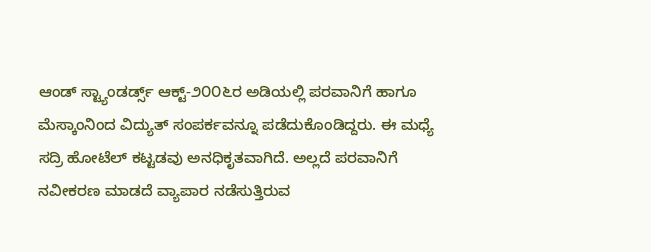ಆಂಡ್ ಸ್ಟ್ಯಾಂಡರ್ಡ್ಸ್ ಆಕ್ಟ್-೨೦೦೬ರ ಅಡಿಯಲ್ಲಿ ಪರವಾನಿಗೆ ಹಾಗೂ ಮೆಸ್ಕಾಂನಿಂದ ವಿದ್ಯುತ್ ಸಂಪರ್ಕವನ್ನೂ ಪಡೆದುಕೊಂಡಿದ್ದರು. ಈ ಮಧ್ಯೆ ಸದ್ರಿ ಹೋಟೆಲ್ ಕಟ್ಟಡವು ಅನಧಿಕೃತವಾಗಿದೆ. ಅಲ್ಲದೆ ಪರವಾನಿಗೆ ನವೀಕರಣ ಮಾಡದೆ ವ್ಯಾಪಾರ ನಡೆಸುತ್ತಿರುವ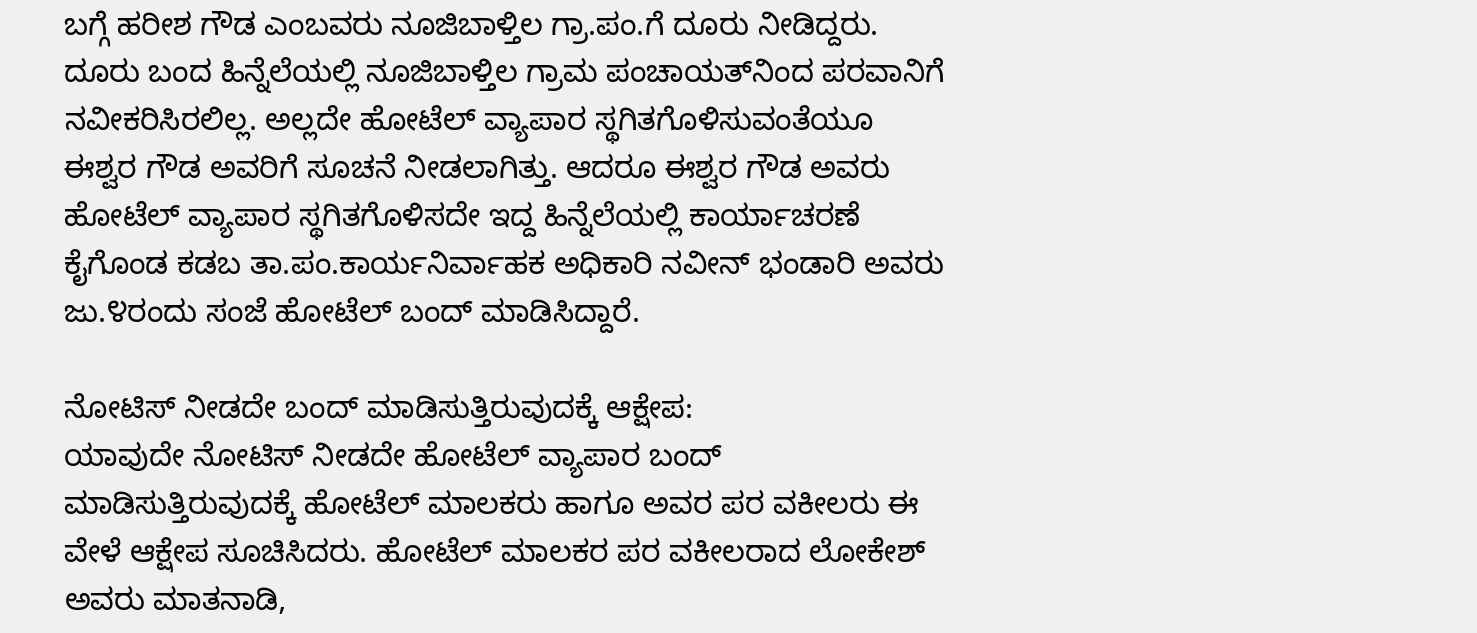ಬಗ್ಗೆ ಹರೀಶ ಗೌಡ ಎಂಬವರು ನೂಜಿಬಾಳ್ತಿಲ ಗ್ರಾ.ಪಂ.ಗೆ ದೂರು ನೀಡಿದ್ದರು. ದೂರು ಬಂದ ಹಿನ್ನೆಲೆಯಲ್ಲಿ ನೂಜಿಬಾಳ್ತಿಲ ಗ್ರಾಮ ಪಂಚಾಯತ್‌ನಿಂದ ಪರವಾನಿಗೆ ನವೀಕರಿಸಿರಲಿಲ್ಲ. ಅಲ್ಲದೇ ಹೋಟೆಲ್ ವ್ಯಾಪಾರ ಸ್ಥಗಿತಗೊಳಿಸುವಂತೆಯೂ ಈಶ್ವರ ಗೌಡ ಅವರಿಗೆ ಸೂಚನೆ ನೀಡಲಾಗಿತ್ತು. ಆದರೂ ಈಶ್ವರ ಗೌಡ ಅವರು ಹೋಟೆಲ್ ವ್ಯಾಪಾರ ಸ್ಥಗಿತಗೊಳಿಸದೇ ಇದ್ದ ಹಿನ್ನೆಲೆಯಲ್ಲಿ ಕಾರ್ಯಾಚರಣೆ ಕೈಗೊಂಡ ಕಡಬ ತಾ.ಪಂ.ಕಾರ್ಯನಿರ್ವಾಹಕ ಅಧಿಕಾರಿ ನವೀನ್ ಭಂಡಾರಿ ಅವರು ಜು.೪ರಂದು ಸಂಜೆ ಹೋಟೆಲ್ ಬಂದ್ ಮಾಡಿಸಿದ್ದಾರೆ.

ನೋಟಿಸ್ ನೀಡದೇ ಬಂದ್ ಮಾಡಿಸುತ್ತಿರುವುದಕ್ಕೆ ಆಕ್ಷೇಪ:
ಯಾವುದೇ ನೋಟಿಸ್ ನೀಡದೇ ಹೋಟೆಲ್ ವ್ಯಾಪಾರ ಬಂದ್ ಮಾಡಿಸುತ್ತಿರುವುದಕ್ಕೆ ಹೋಟೆಲ್ ಮಾಲಕರು ಹಾಗೂ ಅವರ ಪರ ವಕೀಲರು ಈ ವೇಳೆ ಆಕ್ಷೇಪ ಸೂಚಿಸಿದರು. ಹೋಟೆಲ್ ಮಾಲಕರ ಪರ ವಕೀಲರಾದ ಲೋಕೇಶ್ ಅವರು ಮಾತನಾಡಿ,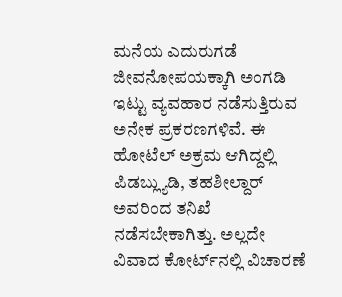ಮನೆಯ ಎದುರುಗಡೆ ಜೀವನೋಪಯಕ್ಕಾಗಿ ಅಂಗಡಿ ಇಟ್ಟು ವ್ಯವಹಾರ ನಡೆಸುತ್ತಿರುವ ಅನೇಕ ಪ್ರಕರಣಗಳಿವೆ. ಈ ಹೋಟೆಲ್ ಅಕ್ರಮ ಆಗಿದ್ದಲ್ಲಿ ಪಿಡಬ್ಲ್ಯುಡಿ, ತಹಶೀಲ್ದಾರ್ ಅವರಿಂದ ತನಿಖೆ ನಡೆಸಬೇಕಾಗಿತ್ತು. ಅಲ್ಲದೇ ವಿವಾದ ಕೋರ್ಟ್‌ನಲ್ಲಿ ವಿಚಾರಣೆ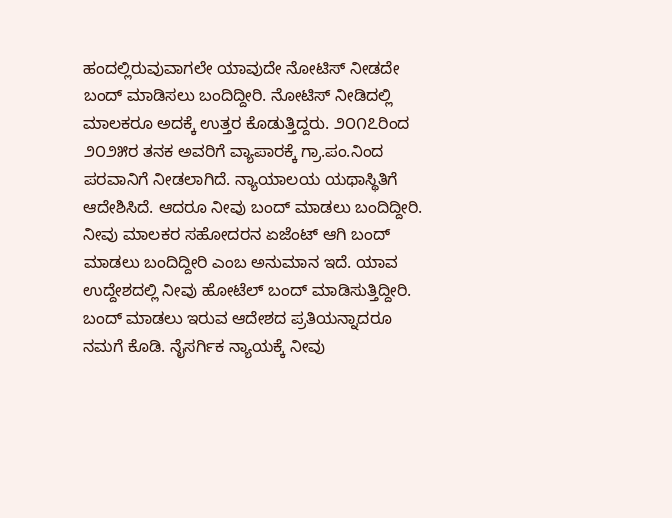ಹಂದಲ್ಲಿರುವುವಾಗಲೇ ಯಾವುದೇ ನೋಟಿಸ್ ನೀಡದೇ ಬಂದ್ ಮಾಡಿಸಲು ಬಂದಿದ್ದೀರಿ. ನೋಟಿಸ್ ನೀಡಿದಲ್ಲಿ ಮಾಲಕರೂ ಅದಕ್ಕೆ ಉತ್ತರ ಕೊಡುತ್ತಿದ್ದರು. ೨೦೧೭ರಿಂದ ೨೦೨೫ರ ತನಕ ಅವರಿಗೆ ವ್ಯಾಪಾರಕ್ಕೆ ಗ್ರಾ.ಪಂ.ನಿಂದ ಪರವಾನಿಗೆ ನೀಡಲಾಗಿದೆ. ನ್ಯಾಯಾಲಯ ಯಥಾಸ್ಥಿತಿಗೆ ಆದೇಶಿಸಿದೆ. ಆದರೂ ನೀವು ಬಂದ್ ಮಾಡಲು ಬಂದಿದ್ದೀರಿ. ನೀವು ಮಾಲಕರ ಸಹೋದರನ ಏಜೆಂಟ್ ಆಗಿ ಬಂದ್ ಮಾಡಲು ಬಂದಿದ್ದೀರಿ ಎಂಬ ಅನುಮಾನ ಇದೆ. ಯಾವ ಉದ್ದೇಶದಲ್ಲಿ ನೀವು ಹೋಟೆಲ್ ಬಂದ್ ಮಾಡಿಸುತ್ತಿದ್ದೀರಿ. ಬಂದ್ ಮಾಡಲು ಇರುವ ಆದೇಶದ ಪ್ರತಿಯನ್ನಾದರೂ ನಮಗೆ ಕೊಡಿ. ನೈಸರ್ಗಿಕ ನ್ಯಾಯಕ್ಕೆ ನೀವು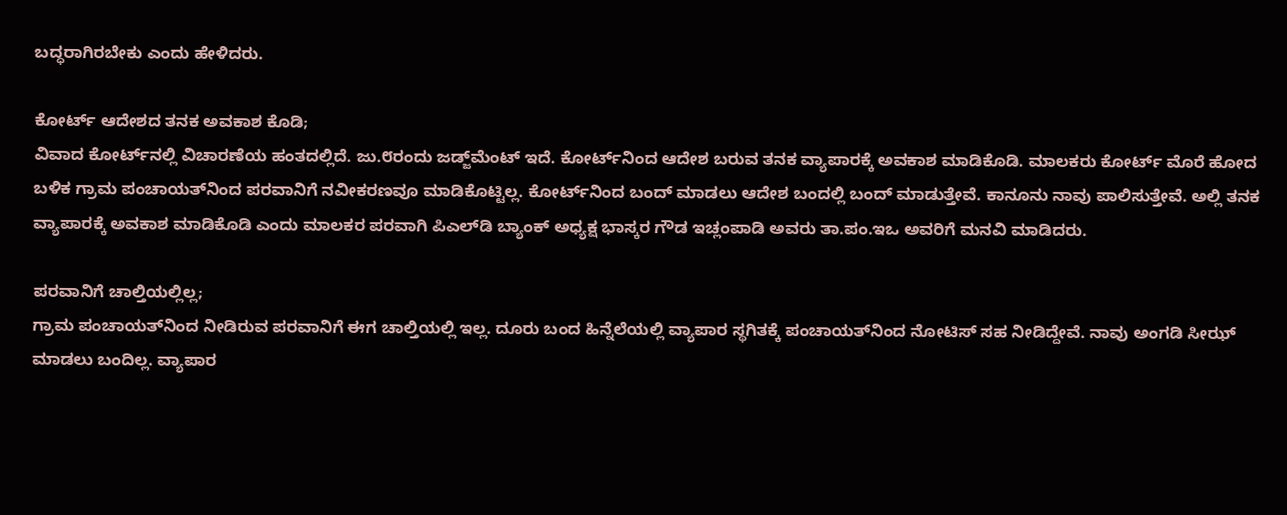ಬದ್ಧರಾಗಿರಬೇಕು ಎಂದು ಹೇಳಿದರು.

ಕೋರ್ಟ್ ಆದೇಶದ ತನಕ ಅವಕಾಶ ಕೊಡಿ;
ವಿವಾದ ಕೋರ್ಟ್‌ನಲ್ಲಿ ವಿಚಾರಣೆಯ ಹಂತದಲ್ಲಿದೆ. ಜು.೮ರಂದು ಜಡ್ಜ್‌ಮೆಂಟ್ ಇದೆ. ಕೋರ್ಟ್‌ನಿಂದ ಆದೇಶ ಬರುವ ತನಕ ವ್ಯಾಪಾರಕ್ಕೆ ಅವಕಾಶ ಮಾಡಿಕೊಡಿ. ಮಾಲಕರು ಕೋರ್ಟ್ ಮೊರೆ ಹೋದ ಬಳಿಕ ಗ್ರಾಮ ಪಂಚಾಯತ್‌ನಿಂದ ಪರವಾನಿಗೆ ನವೀಕರಣವೂ ಮಾಡಿಕೊಟ್ಟಿಲ್ಲ. ಕೋರ್ಟ್‌ನಿಂದ ಬಂದ್ ಮಾಡಲು ಆದೇಶ ಬಂದಲ್ಲಿ ಬಂದ್ ಮಾಡುತ್ತೇವೆ. ಕಾನೂನು ನಾವು ಪಾಲಿಸುತ್ತೇವೆ. ಅಲ್ಲಿ ತನಕ ವ್ಯಾಪಾರಕ್ಕೆ ಅವಕಾಶ ಮಾಡಿಕೊಡಿ ಎಂದು ಮಾಲಕರ ಪರವಾಗಿ ಪಿಎಲ್‌ಡಿ ಬ್ಯಾಂಕ್ ಅಧ್ಯಕ್ಷ ಭಾಸ್ಕರ ಗೌಡ ಇಚ್ಲಂಪಾಡಿ ಅವರು ತಾ.ಪಂ.ಇಒ ಅವರಿಗೆ ಮನವಿ ಮಾಡಿದರು.

ಪರವಾನಿಗೆ ಚಾಲ್ತಿಯಲ್ಲಿಲ್ಲ;
ಗ್ರಾಮ ಪಂಚಾಯತ್‌ನಿಂದ ನೀಡಿರುವ ಪರವಾನಿಗೆ ಈಗ ಚಾಲ್ತಿಯಲ್ಲಿ ಇಲ್ಲ. ದೂರು ಬಂದ ಹಿನ್ನೆಲೆಯಲ್ಲಿ ವ್ಯಾಪಾರ ಸ್ಥಗಿತಕ್ಕೆ ಪಂಚಾಯತ್‌ನಿಂದ ನೋಟಿಸ್ ಸಹ ನೀಡಿದ್ದೇವೆ. ನಾವು ಅಂಗಡಿ ಸೀಝ್ ಮಾಡಲು ಬಂದಿಲ್ಲ. ವ್ಯಾಪಾರ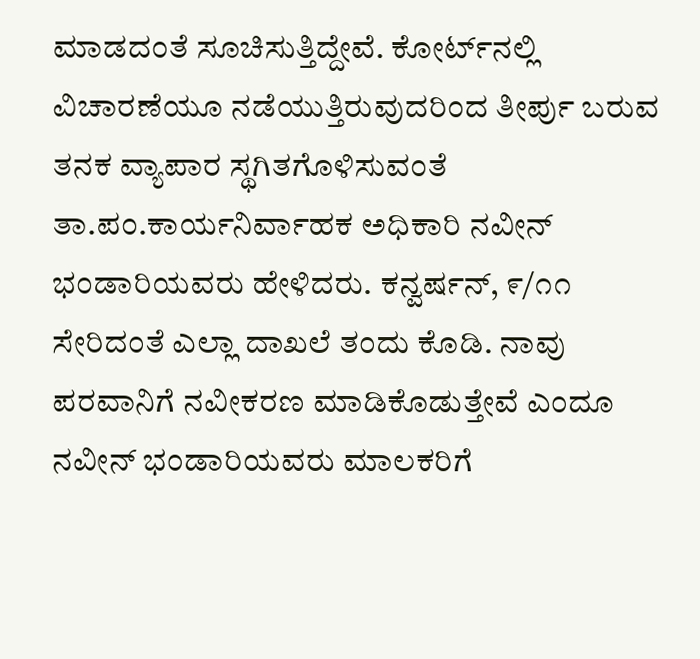ಮಾಡದಂತೆ ಸೂಚಿಸುತ್ತಿದ್ದೇವೆ. ಕೋರ್ಟ್‌ನಲ್ಲಿ ವಿಚಾರಣೆಯೂ ನಡೆಯುತ್ತಿರುವುದರಿಂದ ತೀರ್ಪು ಬರುವ ತನಕ ವ್ಯಾಪಾರ ಸ್ಥಗಿತಗೊಳಿಸುವಂತೆ ತಾ.ಪಂ.ಕಾರ್ಯನಿರ್ವಾಹಕ ಅಧಿಕಾರಿ ನವೀನ್ ಭಂಡಾರಿಯವರು ಹೇಳಿದರು. ಕನ್ವರ್ಷನ್, ೯/೧೧ ಸೇರಿದಂತೆ ಎಲ್ಲಾ ದಾಖಲೆ ತಂದು ಕೊಡಿ. ನಾವು ಪರವಾನಿಗೆ ನವೀಕರಣ ಮಾಡಿಕೊಡುತ್ತೇವೆ ಎಂದೂ ನವೀನ್ ಭಂಡಾರಿಯವರು ಮಾಲಕರಿಗೆ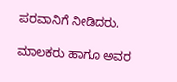ಪರವಾನಿಗೆ ನೀಡಿದರು.

ಮಾಲಕರು ಹಾಗೂ ಅವರ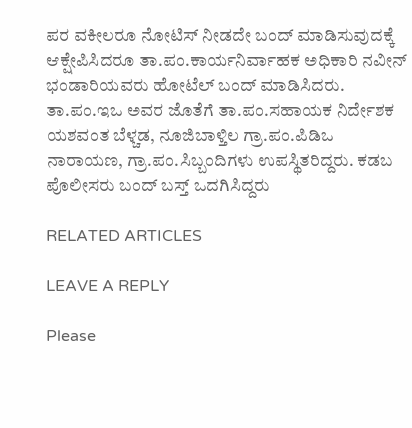ಪರ ವಕೀಲರೂ ನೋಟಿಸ್ ನೀಡದೇ ಬಂದ್ ಮಾಡಿಸುವುದಕ್ಕೆ ಆಕ್ಷೇಪಿಸಿದರೂ ತಾ.ಪಂ.ಕಾರ್ಯನಿರ್ವಾಹಕ ಅಧಿಕಾರಿ ನವೀನ್ ಭಂಡಾರಿಯವರು ಹೋಟೆಲ್ ಬಂದ್ ಮಾಡಿಸಿದರು. ತಾ.ಪಂ.ಇಒ ಅವರ ಜೊತೆಗೆ ತಾ.ಪಂ.ಸಹಾಯಕ ನಿರ್ದೇಶಕ ಯಶವಂತ ಬೆಳ್ಚಡ, ನೂಜಿಬಾಳ್ತಿಲ ಗ್ರಾ.ಪಂ.ಪಿಡಿಒ ನಾರಾಯಣ, ಗ್ರಾ.ಪಂ.ಸಿಬ್ಬಂದಿಗಳು ಉಪಸ್ಥಿತರಿದ್ದರು. ಕಡಬ ಪೊಲೀಸರು ಬಂದ್ ಬಸ್ತ್ ಒದಗಿಸಿದ್ದರು

RELATED ARTICLES

LEAVE A REPLY

Please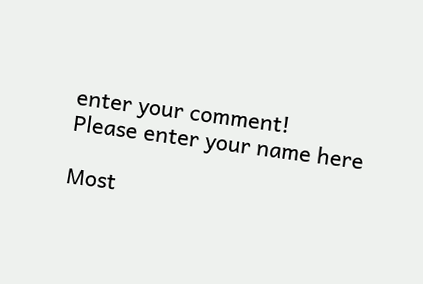enter your comment!
Please enter your name here

Most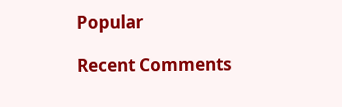Popular

Recent Comments